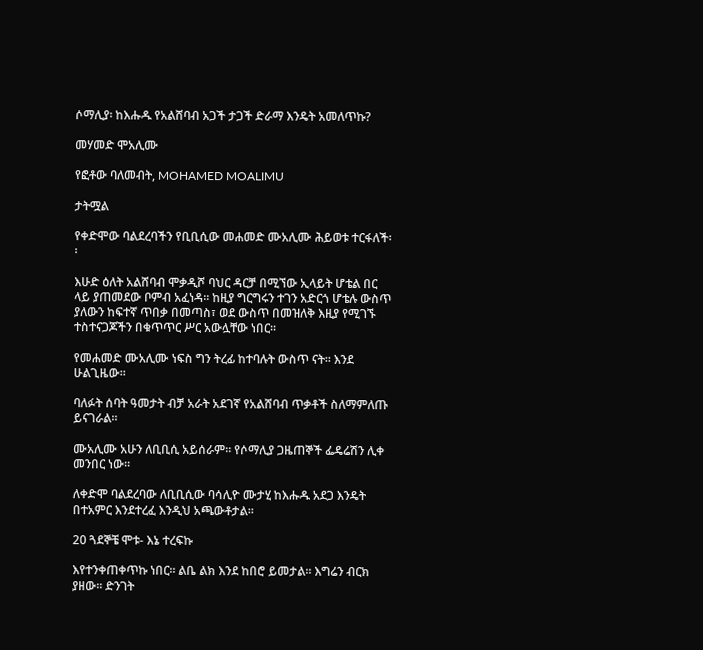ሶማሊያ፡ ከእሑዱ የአልሸባብ አጋች ታጋች ድራማ እንዴት አመለጥኩ?

መሃመድ ሞአሊሙ

የፎቶው ባለመብት, MOHAMED MOALIMU

ታትሟል

የቀድሞው ባልደረባችን የቢቢሲው መሐመድ ሙአሊሙ ሕይወቱ ተርፋለች፡፡

እሁድ ዕለት አልሸባብ ሞቃዲሾ ባህር ዳርቻ በሚኘው ኢላይት ሆቴል በር ላይ ያጠመደው ቦምብ አፈነዳ፡፡ ከዚያ ግርግሩን ተገን አድርጎ ሆቴሉ ውስጥ ያለውን ከፍተኛ ጥበቃ በመጣስ፣ ወደ ውስጥ በመዝለቅ እዚያ የሚገኙ ተስተናጋጆችን በቁጥጥር ሥር አውሏቸው ነበር፡፡

የመሐመድ ሙአሊሙ ነፍስ ግን ትረፊ ከተባሉት ውስጥ ናት፡፡ እንደ ሁልጊዜው፡፡

ባለፉት ሰባት ዓመታት ብቻ አራት አደገኛ የአልሸባብ ጥቃቶች ስለማምለጡ ይናገራል፡፡

ሙአሊሙ አሁን ለቢቢሲ አይሰራም፡፡ የሶማሊያ ጋዜጠኞች ፌዴሬሽን ሊቀ መንበር ነው፡፡

ለቀድሞ ባልደረባው ለቢቢሲው ባሳሊዮ ሙታሂ ከእሑዱ አደጋ እንዴት በተአምር እንደተረፈ እንዲህ አጫውቶታል፡፡

20 ጓደኞቼ ሞቱ- እኔ ተረፍኩ

እየተንቀጠቀጥኩ ነበር፡፡ ልቤ ልክ እንደ ከበሮ ይመታል፡፡ እግሬን ብርክ ያዘው፡፡ ድንገት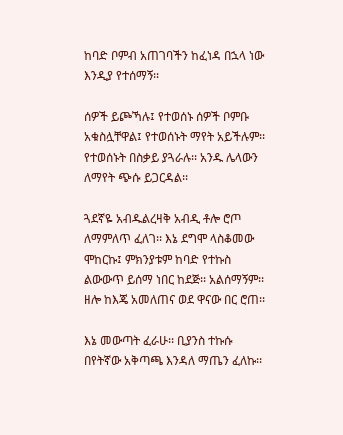ከባድ ቦምብ አጠገባችን ከፈነዳ በኋላ ነው እንዲያ የተሰማኝ፡፡

ሰዎች ይጮኻሉ፤ የተወሰኑ ሰዎች ቦምቡ አቁስሏቸዋል፤ የተወሰኑት ማየት አይችሉም፡፡ የተወሰኑት በስቃይ ያጓራሉ፡፡ አንዱ ሌላውን ለማየት ጭሱ ይጋርዳል፡፡

ጓደኛዬ አብዱልረዛቅ አብዲ ቶሎ ሮጦ ለማምለጥ ፈለገ፡፡ እኔ ደግሞ ላስቆመው ሞከርኩ፤ ምክንያቱም ከባድ የተኩስ ልውውጥ ይሰማ ነበር ከደጅ፡፡ አልሰማኝም፡፡ ዘሎ ከእጄ አመለጠና ወደ ዋናው በር ሮጠ፡፡

እኔ መውጣት ፈራሁ፡፡ ቢያንስ ተኩሱ በየትኛው አቅጣጫ እንዳለ ማጤን ፈለኩ፡፡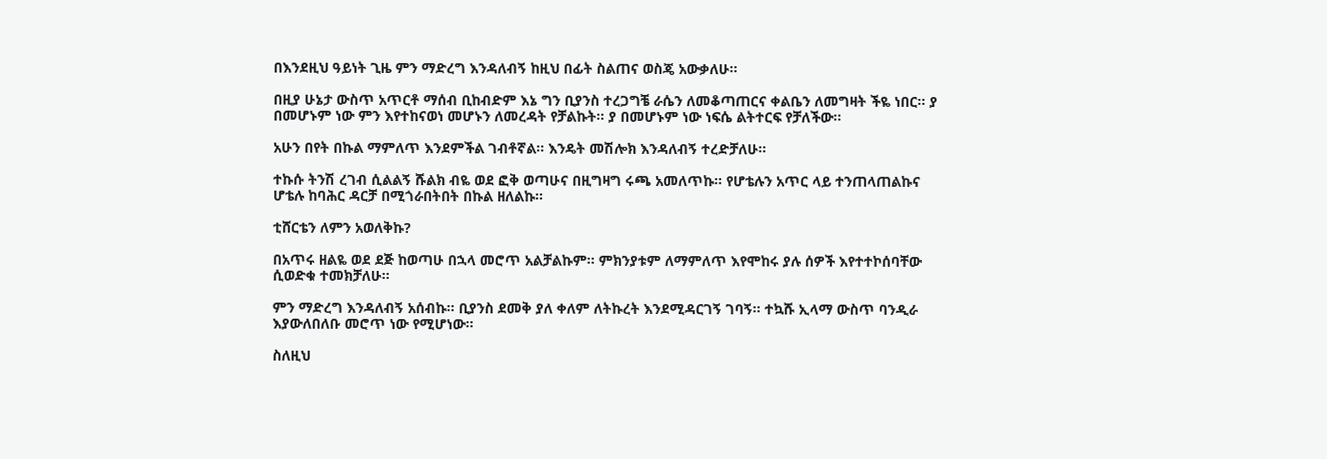በእንደዚህ ዓይነት ጊዜ ምን ማድረግ እንዳለብኝ ከዚህ በፊት ስልጠና ወስጄ አውቃለሁ፡፡

በዚያ ሁኔታ ውስጥ አጥርቶ ማሰብ ቢከብድም እኔ ግን ቢያንስ ተረጋግቼ ራሴን ለመቆጣጠርና ቀልቤን ለመግዛት ችዬ ነበር፡፡ ያ በመሆኑም ነው ምን እየተከናወነ መሆኑን ለመረዳት የቻልኩት፡፡ ያ በመሆኑም ነው ነፍሴ ልትተርፍ የቻለችው፡፡

አሁን በየት በኩል ማምለጥ እንደምችል ገብቶኛል፡፡ እንዴት መሽሎክ እንዳለብኝ ተረድቻለሁ፡፡

ተኩሱ ትንሽ ረገብ ሲልልኝ ሹልክ ብዬ ወደ ፎቅ ወጣሁና በዚግዛግ ሩጫ አመለጥኩ፡፡ የሆቴሉን አጥር ላይ ተንጠላጠልኩና ሆቴሉ ከባሕር ዳርቻ በሚጎራበትበት በኩል ዘለልኩ፡፡

ቲሸርቴን ለምን አወለቅኩ?

በአጥሩ ዘልዬ ወደ ደጅ ከወጣሁ በኋላ መሮጥ አልቻልኩም፡፡ ምክንያቱም ለማምለጥ እየሞከሩ ያሉ ሰዎች እየተተኮሰባቸው ሲወድቁ ተመክቻለሁ፡፡

ምን ማድረግ እንዳለብኝ አሰብኩ፡፡ ቢያንስ ደመቅ ያለ ቀለም ለትኩረት እንደሚዳርገኝ ገባኝ፡፡ ተኳሹ ኢላማ ውስጥ ባንዲራ እያውለበለቡ መሮጥ ነው የሚሆነው፡፡

ስለዚህ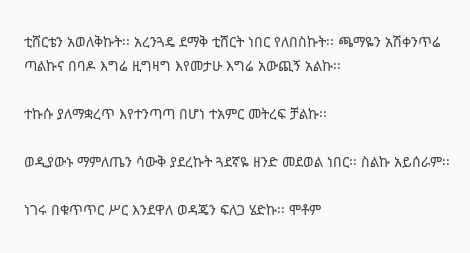ቲሸርቴን አወለቅኩት፡፡ አረንጓዴ ደማቅ ቲሸርት ነበር የለበስኩት፡፡ ጫማዬን አሽቀንጥሬ ጣልኩና በባዶ እግሬ ዚግዛግ እየመታሁ እግሬ አውጪኝ አልኩ፡፡

ተኩሱ ያለማቋረጥ እየተንጣጣ በሆነ ተአምር መትረፍ ቻልኩ፡፡

ወዲያውኑ ማምለጤን ሳውቅ ያደረኩት ጓደኛዬ ዘንድ መደወል ነበር፡፡ ስልኩ አይሰራም፡፡

ነገሩ በቁጥጥር ሥር እንደዋለ ወዳጄን ፍለጋ ሄድኩ፡፡ ሞቶም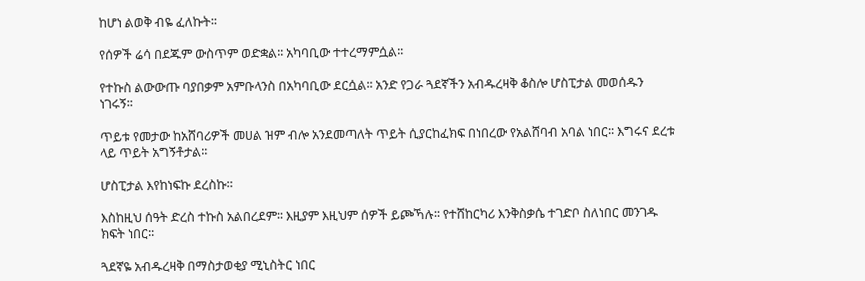ከሆነ ልወቅ ብዬ ፈለኩት፡፡

የሰዎች ሬሳ በደጁም ውስጥም ወድቋል፡፡ አካባቢው ተተረማምሷል፡፡

የተኩስ ልውውጡ ባያበቃም አምቡላንስ በአካባቢው ደርሷል፡፡ አንድ የጋራ ጓደኛችን አብዱረዛቅ ቆስሎ ሆስፒታል መወሰዱን ነገሩኝ፡፡

ጥይቱ የመታው ከአሸባሪዎች መሀል ዝም ብሎ አንደመጣለት ጥይት ሲያርከፈክፍ በነበረው የአልሸባብ አባል ነበር፡፡ እግሩና ደረቱ ላይ ጥይት አግኝቶታል፡፡

ሆስፒታል እየከነፍኩ ደረስኩ።

እስከዚህ ሰዓት ድረስ ተኩስ አልበረደም፡፡ እዚያም እዚህም ሰዎች ይጮኻሉ፡፡ የተሸከርካሪ እንቅስቃሴ ተገድቦ ስለነበር መንገዱ ክፍት ነበር፡፡

ጓደኛዬ አብዱረዛቅ በማስታወቂያ ሚኒስትር ነበር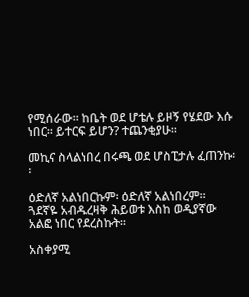የሚሰራው፡፡ ከቤት ወደ ሆቴሉ ይዞኝ የሄደው እሱ ነበር፡፡ ይተርፍ ይሆን? ተጨንቂያሁ፡፡

መኪና ስላልነበረ በሩጫ ወደ ሆስፒታሉ ፈጠንኩ፡፡

ዕድለኛ አልነበርኩም፡ ዕድለኛ አልነበረም፡፡ ጓደኛዬ አብዱረዛቅ ሕይወቱ እስከ ወዲያኛው አልፎ ነበር የደረስኩት፡፡

አስቀያሚ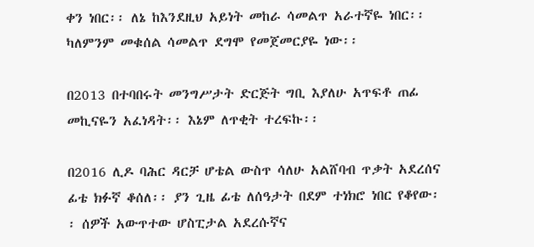ቀን ነበር፡፡ ለኔ ከእንደዚህ አይነት መከራ ሳመልጥ አራተኛዬ ነበር፡፡ ካለምንም መቁሰል ሳመልጥ ደግሞ የመጀመርያዬ ነው፡፡

በ2013 በተባበሩት መንግሥታት ድርጅት ግቢ እያለሁ አጥፍቶ ጠፊ መኪናዬን አፈነዳት፡፡ እኔም ለጥቂት ተረፍኩ፡፡

በ2016 ሊዶ ባሕር ዳርቻ ሆቴል ውስጥ ሳለሁ አልሸባብ ጥቃት አደረሰና ፊቴ ክፉኛ ቆሰለ፡፡ ያን ጊዜ ፊቴ ለሰዓታት በደም ተነክሮ ነበር የቆየው፡፡ ሰዎች አውጥተው ሆስፒታል አደረሱኛና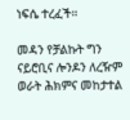ነፍሴ ተረፈች፡፡

መዳን የቻልኩት ግን ናይሮቢና ሎንዶን ለረዥም ወራት ሕክምና መከታተል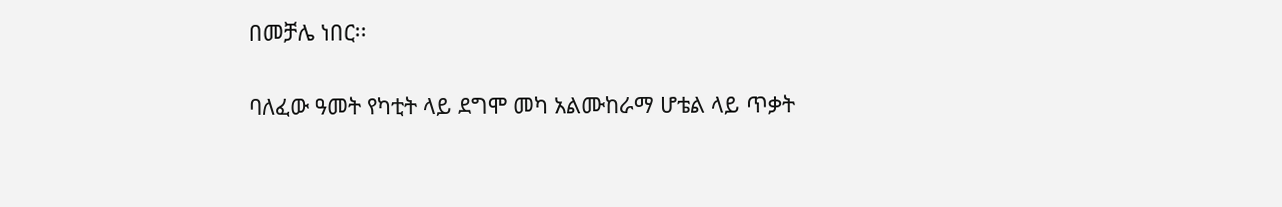በመቻሌ ነበር፡፡

ባለፈው ዓመት የካቲት ላይ ደግሞ መካ አልሙከራማ ሆቴል ላይ ጥቃት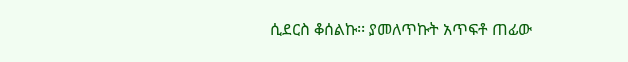ሲደርስ ቆሰልኩ፡፡ ያመለጥኩት አጥፍቶ ጠፊው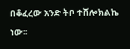በቆፈረው አንድ ትቦ ተሸሎክልኬ ነው፡፡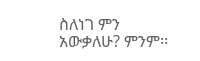ስለነገ ምን አውቃለሁ? ምንም፡፡